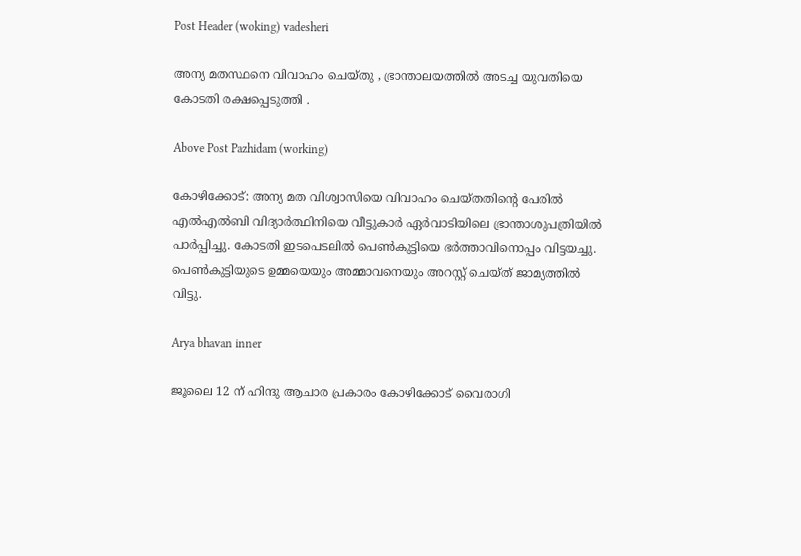Post Header (woking) vadesheri

അന്യ മതസ്ഥനെ വിവാഹം ചെയ്തു , ഭ്രാന്താലയത്തിൽ അടച്ച യുവതിയെ കോടതി രക്ഷപ്പെടുത്തി .

Above Post Pazhidam (working)

കോഴിക്കോട്: അന്യ മത വിശ്വാസിയെ വിവാഹം ചെയ്തതിന്‍റെ പേരില്‍ എല്‍എല്‍ബി വിദ്യാര്‍ത്ഥിനിയെ വീട്ടുകാര്‍ ഏര്‍വാടിയിലെ ഭ്രാന്താശുപത്രിയില്‍ പാര്‍പ്പിച്ചു. കോടതി ഇടപെടലില്‍ പെണ്‍കുട്ടിയെ ഭര്‍ത്താവിനൊപ്പം വിട്ടയച്ചു. പെണ്‍കുട്ടിയുടെ ഉമ്മയെയും അമ്മാവനെയും അറസ്റ്റ് ചെയ്ത് ജാമ്യത്തില്‍ വിട്ടു.

Arya bhavan inner

ജൂലൈ 12 ന് ഹിന്ദു ആചാര പ്രകാരം കോഴിക്കോട് വൈരാഗി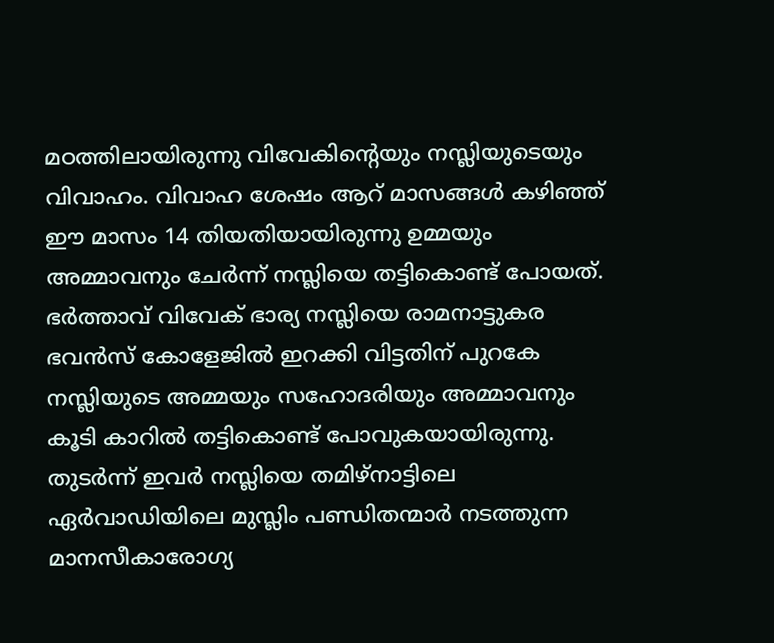മഠത്തിലായിരുന്നു വിവേകിന്‍റെയും നസ്ലിയുടെയും വിവാഹം. വിവാഹ ശേഷം ആറ് മാസങ്ങള്‍ കഴിഞ്ഞ് ഈ മാസം 14 തിയതിയായിരുന്നു ഉമ്മയും അമ്മാവനും ചേര്‍ന്ന് നസ്ലിയെ തട്ടികൊണ്ട് പോയത്. ഭര്‍ത്താവ് വിവേക് ഭാര്യ നസ്ലിയെ രാമനാട്ടുകര ഭവന്‍സ് കോളേജില്‍ ഇറക്കി വിട്ടതിന് പുറകേ നസ്ലിയുടെ അമ്മയും സഹോദരിയും അമ്മാവനും കൂടി കാറില്‍ തട്ടികൊണ്ട് പോവുകയായിരുന്നു. തുടര്‍ന്ന് ഇവര്‍ നസ്ലിയെ തമിഴ്നാട്ടിലെ ഏര്‍വാഡിയിലെ മുസ്ലിം പണ്ഡിതന്മാര്‍ നടത്തുന്ന മാനസീകാരോഗ്യ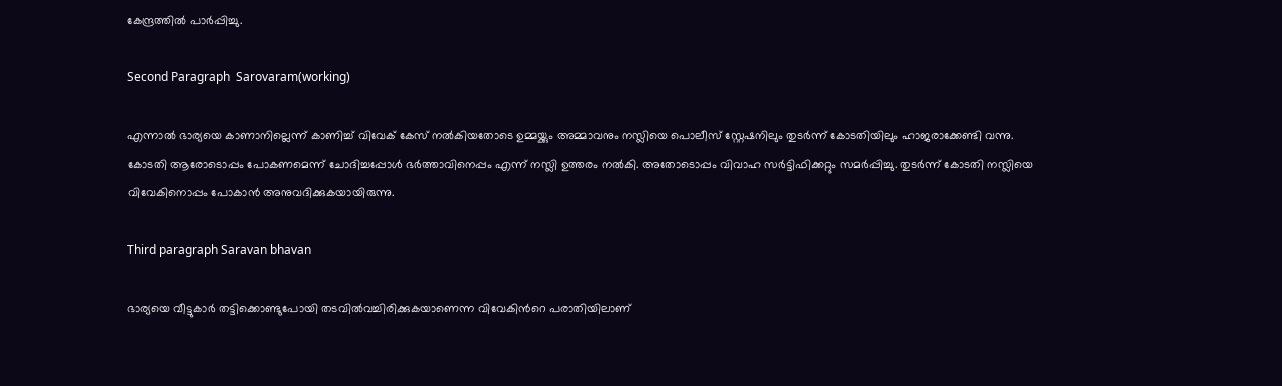കേന്ദ്രത്തില്‍ പാര്‍പ്പിച്ചു.

Second Paragraph  Sarovaram(working)

എന്നാല്‍ ഭാര്യയെ കാണാനില്ലെന്ന് കാണിച്ച് വിവേക് കേസ് നല്‍കിയതോടെ ഉമ്മയ്ക്കും അമ്മാവനും നസ്ലിയെ പൊലീസ് സ്റ്റേഷനിലും തുടര്‍ന്ന് കോടതിയിലും ഹാജരാക്കേണ്ടി വന്നു. കോടതി ആരോടൊപ്പം പോകണമെന്ന് ചോദിച്ചപ്പോള്‍ ഭര്‍ത്താവിനെപ്പം എന്ന് നസ്ലി ഉത്തരം നല്‍കി. അതോടൊപ്പം വിവാഹ സര്‍ട്ടിഫിക്കറ്റും സമര്‍പ്പിച്ചു. തുടര്‍ന്ന് കോടതി നസ്ലിയെ വിവേകിനൊപ്പം പോകാന്‍ അനുവദിക്കുകയായിരുന്നു.

Third paragraph Saravan bhavan

ഭാര്യയെ വീട്ടുകാര്‍ തട്ടിക്കൊണ്ടുപോയി തടവില്‍വച്ചിരിക്കുകയാണെന്ന വിവേകിന്‍റെ പരാതിയിലാണ്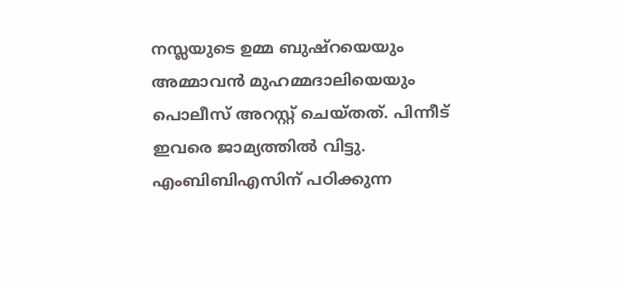നസ്ലയുടെ ഉമ്മ ബുഷ്റയെയും അമ്മാവന്‍ മുഹമ്മദാലിയെയും പൊലീസ് അറസ്റ്റ് ചെയ്തത്. പിന്നീട് ഇവരെ ജാമ്യത്തില്‍ വിട്ടു. എംബിബിഎസിന് പഠിക്കുന്ന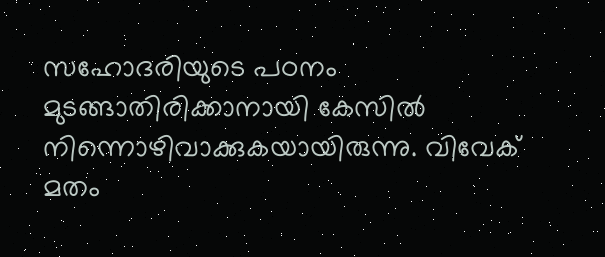സഹോദരിയുടെ പഠനം മുടങ്ങാതിരിക്കാനായി കേസില്‍ നിന്നൊഴിവാക്കുകയായിരുന്നു. വിവേക് മതം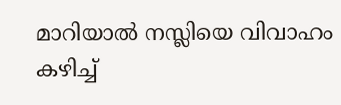മാറിയാല്‍ നസ്ലിയെ വിവാഹം കഴിച്ച്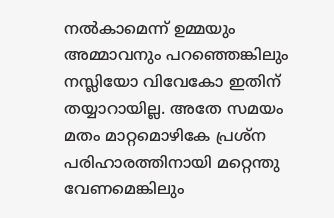നല്‍കാമെന്ന് ഉമ്മയും അമ്മാവനും പറഞ്ഞെങ്കിലും നസ്ലിയോ വിവേകോ ഇതിന് തയ്യാറായില്ല. അതേ സമയം മതം മാറ്റമൊഴികേ പ്രശ്ന പരിഹാരത്തിനായി മറ്റെന്തു വേണമെങ്കിലും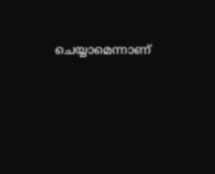ചെയ്യാമെന്നാണ്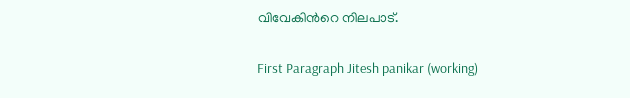വിവേകിന്‍റെ നിലപാട്.

First Paragraph Jitesh panikar (working)